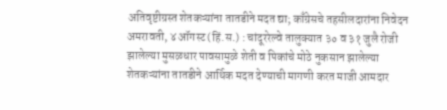अतिवृष्टीग्रस्त शेतकऱ्यांना तातडीने मदत द्या; काँग्रेसचे तहसीलदारांना निवेदन
अमरावती, ४ ऑगस्ट (हिं.स.) : चांदूररेल्वे तालुक्यात ३० व ३१ जुलै रोजी झालेल्या मुसळधार पावसामुळे शेती व पिकांचे मोठे नुकसान झालेल्या शेतकऱ्यांना तातडीने आर्थिक मदत देण्याची मागणी करत माजी आमदार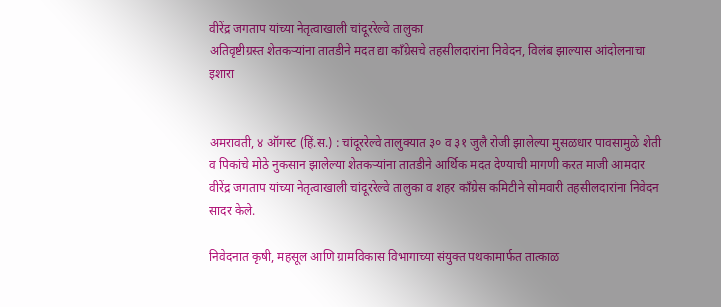वीरेंद्र जगताप यांच्या नेतृत्वाखाली चांदूररेल्वे तालुका
अतिवृष्टीग्रस्त शेतकऱ्यांना तातडीने मदत द्या काँग्रेसचे तहसीलदारांना निवेदन, विलंब झाल्यास आंदोलनाचा इशारा


अमरावती, ४ ऑगस्ट (हिं.स.) : चांदूररेल्वे तालुक्यात ३० व ३१ जुलै रोजी झालेल्या मुसळधार पावसामुळे शेती व पिकांचे मोठे नुकसान झालेल्या शेतकऱ्यांना तातडीने आर्थिक मदत देण्याची मागणी करत माजी आमदार वीरेंद्र जगताप यांच्या नेतृत्वाखाली चांदूररेल्वे तालुका व शहर काँग्रेस कमिटीने सोमवारी तहसीलदारांना निवेदन सादर केले.

निवेदनात कृषी, महसूल आणि ग्रामविकास विभागाच्या संयुक्त पथकामार्फत तात्काळ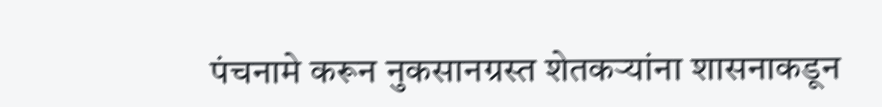पंचनामे करून नुकसानग्रस्त शेतकऱ्यांना शासनाकडून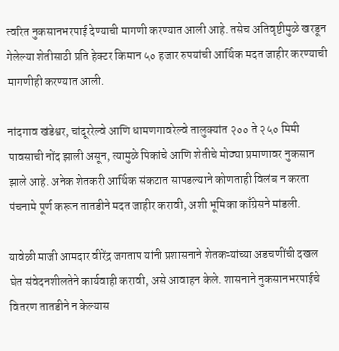त्वरित नुकसानभरपाई देण्याची मागणी करण्यात आली आहे. तसेच अतिवृष्टीमुळे खरडून गेलेल्या शेतीसाठी प्रति हेक्टर किमान ५० हजार रुपयांची आर्थिक मदत जाहीर करण्याची मागणीही करण्यात आली.

नांदगाव खंडेश्वर, चांदूररेल्वे आणि धामणगावरेल्वे तालुक्यांत २०० ते २५० मिमी पावसाची नोंद झाली असून, त्यामुळे पिकांचे आणि शेतीचे मोठ्या प्रमाणावर नुकसान झाले आहे. अनेक शेतकरी आर्थिक संकटात सापडल्याने कोणताही विलंब न करता पंचनामे पूर्ण करून तातडीने मदत जाहीर करावी, अशी भूमिका काँग्रेसने मांडली.

यावेळी माजी आमदार वीरेंद्र जगताप यांनी प्रशासनाने शेतकऱ्यांच्या अडचणींची दखल घेत संवेदनशीलतेने कार्यवाही करावी, असे आवाहन केले. शासनाने नुकसानभरपाईचे वितरण तातडीने न केल्यास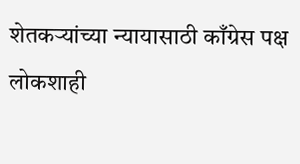शेतकऱ्यांच्या न्यायासाठी काँग्रेस पक्ष लोकशाही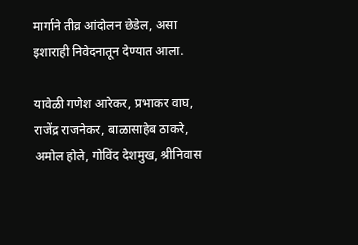मार्गाने तीव्र आंदोलन छेडेल, असा इशाराही निवेदनातून देण्यात आला.

यावेळी गणेश आरेकर, प्रभाकर वाघ, राजेंद्र राजनेकर, बाळासाहेब ठाकरे, अमोल होले, गोविंद देशमुख, श्रीनिवास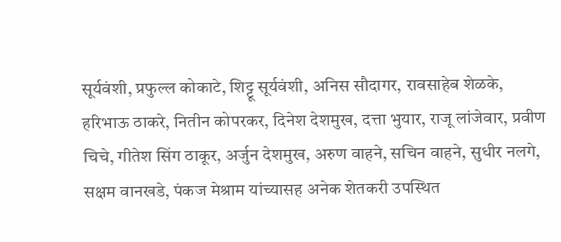सूर्यवंशी, प्रफुल्ल कोकाटे, शिट्टू सूर्यवंशी, अनिस सौदागर, रावसाहेब शेळके, हरिभाऊ ठाकरे, नितीन कोपरकर, दिनेश देशमुख, दत्ता भुयार, राजू लांजेवार, प्रवीण चिचे, गीतेश सिंग ठाकूर, अर्जुन देशमुख, अरुण वाहने, सचिन वाहने, सुधीर नलगे, सक्षम वानखडे, पंकज मेश्राम यांच्यासह अनेक शेतकरी उपस्थित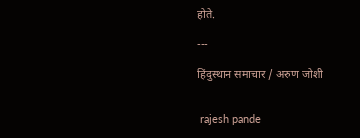होते.

---

हिंदुस्थान समाचार / अरुण जोशी


 rajesh pande